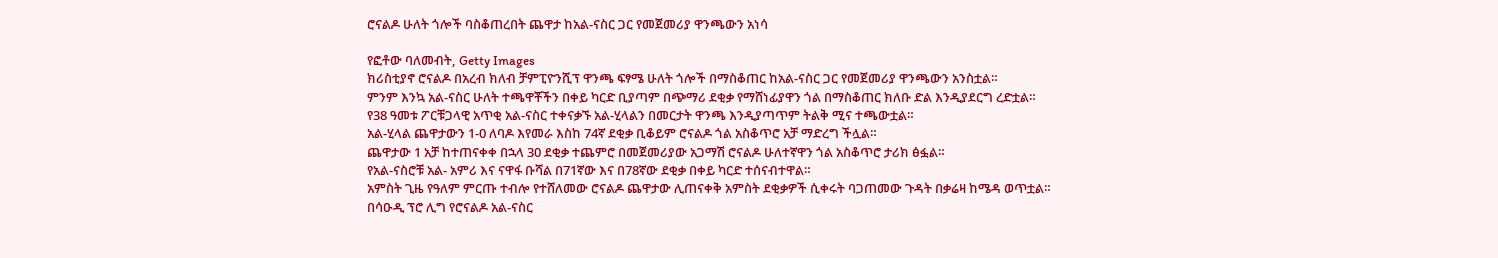ሮናልዶ ሁለት ጎሎች ባስቆጠረበት ጨዋታ ከአል-ናስር ጋር የመጀመሪያ ዋንጫውን አነሳ

የፎቶው ባለመብት, Getty Images
ክሪስቲያኖ ሮናልዶ በአረብ ክለብ ቻምፒዮንሺፕ ዋንጫ ፍፃሜ ሁለት ጎሎች በማስቆጠር ከአል-ናስር ጋር የመጀመሪያ ዋንጫውን አንስቷል።
ምንም እንኳ አል-ናስር ሁለት ተጫዋቾችን በቀይ ካርድ ቢያጣም በጭማሪ ደቂቃ የማሸነፊያዋን ጎል በማስቆጠር ክለቡ ድል እንዲያደርግ ረድቷል።
የ38 ዓመቱ ፖርቹጋላዊ አጥቂ አል-ናስር ተቀናቃኙ አል-ሂላልን በመርታት ዋንጫ እንዲያጣጥም ትልቅ ሚና ተጫውቷል።
አል-ሂላል ጨዋታውን 1-0 ለባዶ እየመራ እስከ 74ኛ ደቂቃ ቢቆይም ሮናልዶ ጎል አስቆጥሮ አቻ ማድረግ ችሏል።
ጨዋታው 1 አቻ ከተጠናቀቀ በኋላ 30 ደቂቃ ተጨምሮ በመጀመሪያው አጋማሽ ሮናልዶ ሁለተኛዋን ጎል አስቆጥሮ ታሪክ ፅፏል።
የአል-ናስሮቹ አል- አምሪ እና ናዋፋ ቡሻል በ71ኛው እና በ78ኛው ደቂቃ በቀይ ካርድ ተሰናብተዋል።
አምስት ጊዜ የዓለም ምርጡ ተብሎ የተሸለመው ሮናልዶ ጨዋታው ሊጠናቀቅ አምስት ደቂቃዎች ሲቀሩት ባጋጠመው ጉዳት በቃሬዛ ከሜዳ ወጥቷል።
በሳዑዲ ፕሮ ሊግ የሮናልዶ አል-ናስር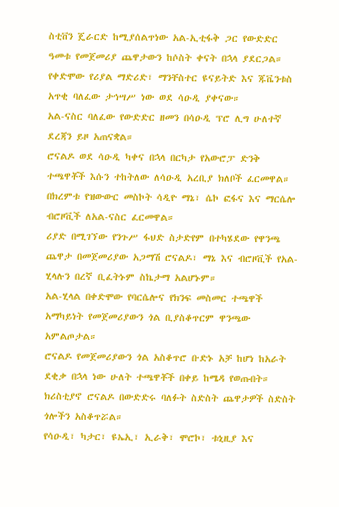ስቲቨን ጄራርድ ከሚያሰልጥነው አል-ኢቲፋቅ ጋር የውድድር ዓመቱ የመጀመሪያ ጨዋታውን ከሶስት ቀናት በኋላ ያደርጋል።
የቀድሞው የሪያል ማድሪድ፣ ማንቸስተር ዩናይትድ እና ጁቬንቱስ አጥቂ ባለፈው ታኅሣሥ ነው ወደ ሳዑዲ ያቀናው።
አል-ናስር ባለፈው የውድድር ዘመን በሳዑዲ ፕሮ ሊግ ሁለተኛ ደረጃን ይዞ አጠናቋል።
ሮናልዶ ወደ ሳዑዲ ካቀና በኋላ በርካታ የአውሮፓ ድንቅ ተጫዋቾች እሱን ተከትለው ለሳዑዲ አረቢያ ክለቦች ፈርመዋል።
በክረምቱ የዝውውር መስኮት ሳዲዮ ማኔ፣ ሴኮ ፎፋና እና ማርሴሎ ብሮዞቪች ለአል-ናስር ፈርመዋል።
ሪያድ በሚገኘው የንጉሥ ፋህድ ስታድየም በተካሄደው የዋንጫ ጨዋታ በመጀመሪያው አጋማሽ ሮናልዶ፣ ማኔ እና ብሮዞቪች የአል-ሂላሉን በረኛ ቢፈትኑም ስኬታማ አልሆኑም።
አል-ሂላል በቀድሞው የባርሴሎና የክንፍ መስመር ተጫዋች አማካይነት የመጀመሪያውን ጎል ቢያስቆጥርም ዋንጫው አምልጦታል።
ሮናልዶ የመጀመሪያውን ጎል አስቆጥሮ ቡድኑ አቻ ከሆነ ከአራት ደቂቃ በኋላ ነው ሁለት ተጫዋቾች በቀይ ከሜዳ የወጡበት።
ክሪስቲያኖ ሮናልዶ በውድድሩ ባለፉት ስድስት ጨዋታዎች ስድስት ጎሎችን አስቆጥሯል።
የሳዑዲ፣ ካታር፣ ዩኤኢ፣ ኢራቅ፣ ሞሮኮ፣ ቱኒዚያ እና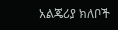አልጄሪያ ክለቦች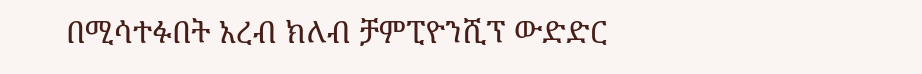በሚሳተፉበት አረብ ክለብ ቻምፒዮንሺፕ ውድድር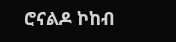ሮናልዶ ኮከብ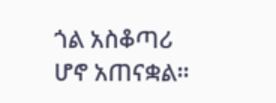ጎል አስቆጣሪ ሆኖ አጠናቋል።